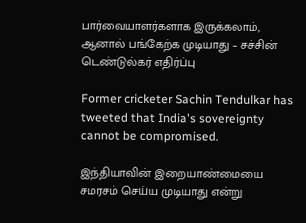பார்வையாளர்களாக இருக்கலாம், ஆனால் பங்கேற்க முடியாது – சச்சின் டெண்டுல்கர் எதிர்ப்பு

Former cricketer Sachin Tendulkar has tweeted that India's sovereignty cannot be compromised.

இந்தியாவின் இறையாண்மையை சமரசம் செய்ய முடியாது என்று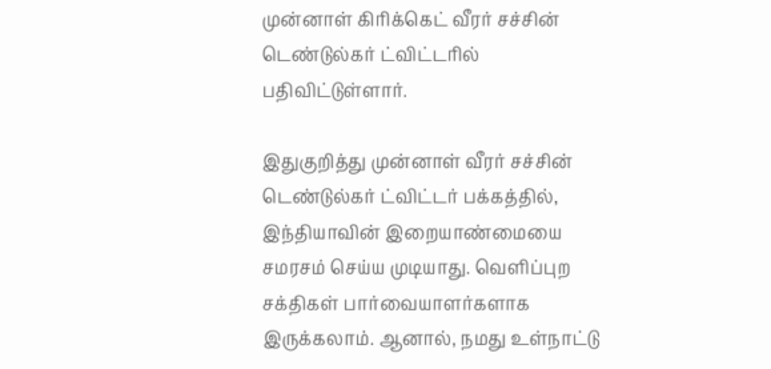முன்னாள் கிரிக்கெட் வீரர் சச்சின் டெண்டுல்கர் ட்விட்டரில் பதிவிட்டுள்ளார்.

இதுகுறித்து முன்னாள் வீரர் சச்சின் டெண்டுல்கர் ட்விட்டர் பக்கத்தில், இந்தியாவின் இறையாண்மையை சமரசம் செய்ய முடியாது. வெளிப்புற சக்திகள் பார்வையாளர்களாக இருக்கலாம். ஆனால், நமது உள்நாட்டு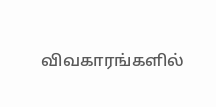விவகாரங்களில்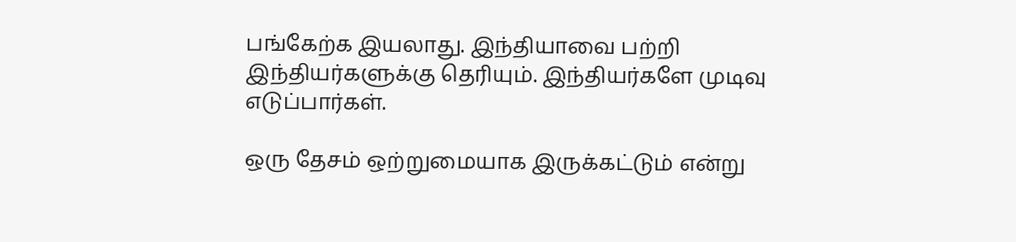பங்கேற்க இயலாது. இந்தியாவை பற்றி இந்தியர்களுக்கு தெரியும். இந்தியர்களே முடிவு எடுப்பார்கள்.

ஒரு தேசம் ஒற்றுமையாக இருக்கட்டும் என்று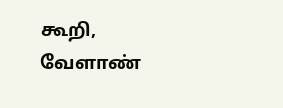கூறி, வேளாண்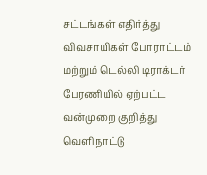சட்டங்கள் எதிர்த்து விவசாயிகள் போராட்டம் மற்றும் டெல்லி டிராக்டர் பேரணியில் ஏற்பட்ட வன்முறை குறித்து வெளிநாட்டு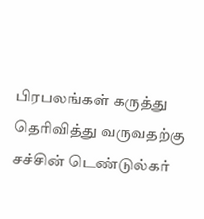பிரபலங்கள் கருத்து தெரிவித்து வருவதற்கு சச்சின் டெண்டுல்கர்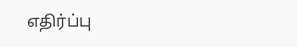எதிர்ப்பு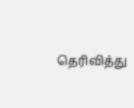தெரிவித்து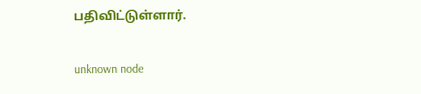பதிவிட்டுள்ளார்.

unknown node